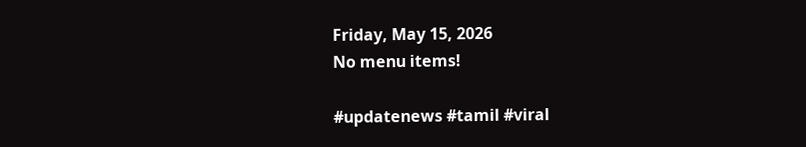Friday, May 15, 2026
No menu items!

#updatenews #tamil #viral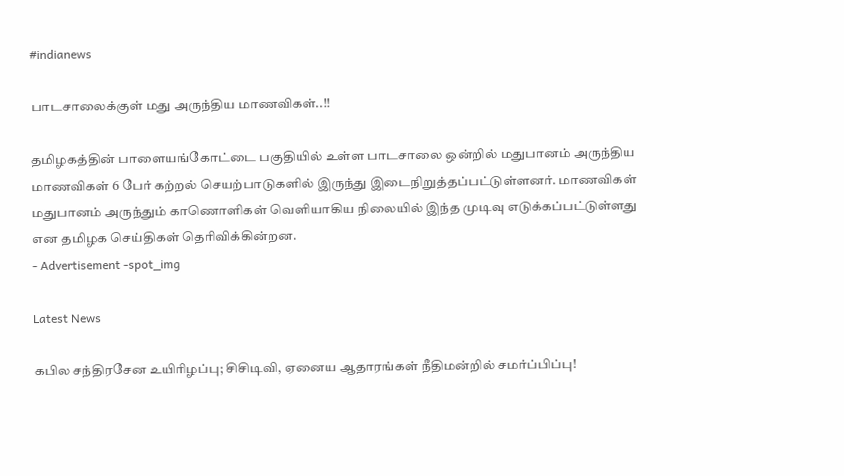#indianews

பாடசாலைக்குள் மது அருந்திய மாணவிகள்..!!

தமிழகத்தின் பாளையங்கோட்டை பகுதியில் உள்ள பாடசாலை ஒன்றில் மதுபானம் அருந்திய மாணவிகள் 6 பேர் கற்றல் செயற்பாடுகளில் இருந்து இடைநிறுத்தப்பட்டுள்ளனர். மாணவிகள் மதுபானம் அருந்தும் காணொளிகள் வெளியாகிய நிலையில் இந்த முடிவு எடுக்கப்பட்டுள்ளது என தமிழக செய்திகள் தெரிவிக்கின்றன.
- Advertisement -spot_img

Latest News

கபில சந்திரசேன உயிரிழப்பு; சிசிடிவி, ஏனைய ஆதாரங்கள் நீதிமன்றில் சமர்ப்பிப்பு!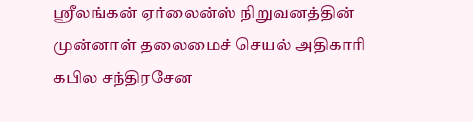ஸ்ரீலங்கன் ஏர்லைன்ஸ் நிறுவனத்தின் முன்னாள் தலைமைச் செயல் அதிகாரி கபில சந்திரசேன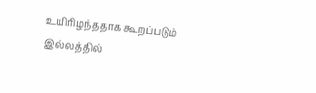உயிரிழந்ததாக கூறப்படும் இல்லத்தில்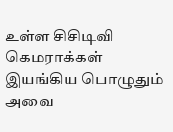உள்ள சிசிடிவி கெமராக்கள் இயங்கிய பொழுதும் அவை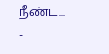நீண்ட...
-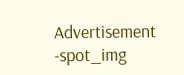Advertisement -spot_img